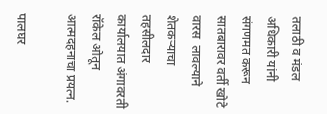तलाठी व मंडल अधिकारी यांनी संगणमत करून सातबारावर वर्ती खोटे वारस  लावल्याने शेतकऱ्याचा तहसीलदार कार्यालयात अंगावरती रॉकेल ओतून आत्मदहनाचा प्रयत्न.

पालघर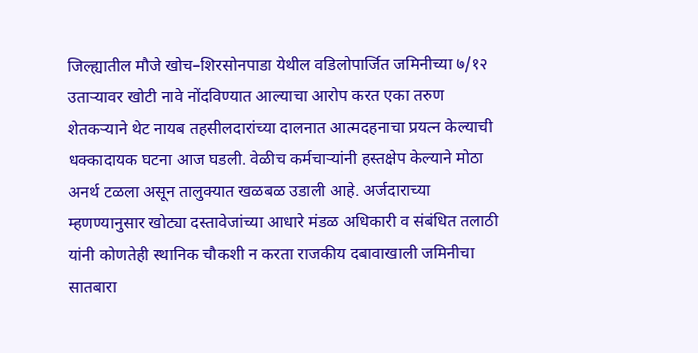जिल्ह्यातील मौजे खोच–शिरसोनपाडा येथील वडिलोपार्जित जमिनीच्या ७/१२ उताऱ्यावर खोटी नावे नोंदविण्यात आल्याचा आरोप करत एका तरुण शेतकऱ्याने थेट नायब तहसीलदारांच्या दालनात आत्मदहनाचा प्रयत्न केल्याची धक्कादायक घटना आज घडली. वेळीच कर्मचाऱ्यांनी हस्तक्षेप केल्याने मोठा अनर्थ टळला असून तालुक्यात खळबळ उडाली आहे. अर्जदाराच्या म्हणण्यानुसार खोट्या दस्तावेजांच्या आधारे मंडळ अधिकारी व संबंधित तलाठी यांनी कोणतेही स्थानिक चौकशी न करता राजकीय दबावाखाली जमिनीचा सातबारा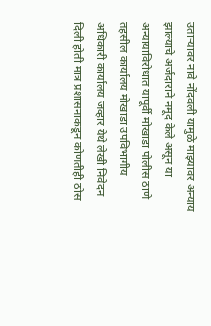उताऱ्यावर नावे नोंदवली यामुळे माझ्यावर अन्याय झाल्याचे अर्जदाराने नमूद केले असून या अन्यायाविरोधात यापूर्वी मोखाडा पोलीस ठाणे तहसील कार्यालय मोखाडा उपविभागीय अधिकारी कार्यालय जव्हार येथे लेखी निवेदन दिली होती मात्र प्रशासनाकडून कोणतीही ठोस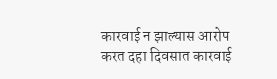कारवाई न झाल्यास आरोप करत दहा दिवसात कारवाई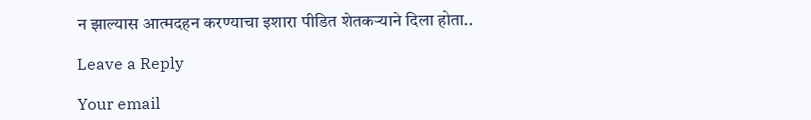न झाल्यास आत्मदहन करण्याचा इशारा पीडित शेतकऱ्याने दिला होता..

Leave a Reply

Your email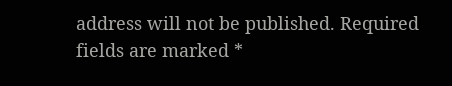address will not be published. Required fields are marked *